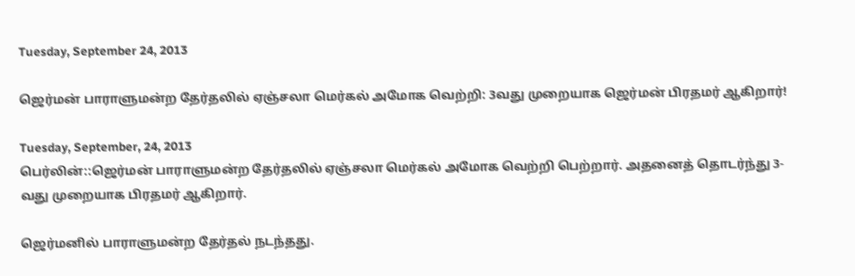Tuesday, September 24, 2013

ஜெர்மன் பாராளுமன்ற தேர்தலில் ஏஞ்சலா மெர்கல் அமோக வெற்றி: 3வது முறையாக ஜெர்மன் பிரதமர் ஆகிறார்!

Tuesday, September, 24, 2013
பெர்லின்::ஜெர்மன் பாராளுமன்ற தேர்தலில் ஏஞ்சலா மெர்கல் அமோக வெற்றி பெற்றார். அதனைத் தொடர்ந்து 3-வது முறையாக பிரதமர் ஆகிறார்.

ஜெர்மனில் பாராளுமன்ற தேர்தல் நடந்தது.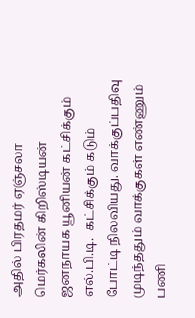அதில் பிரதமர் ஏஞ்சலா மெர்கலின் கிறிஸ்டியன் ஜனநாயக யூனியன் கட்சிக்கும் எல்.பி.டி.  கட்சிக்கும் கடும் போட்டி நிலவியது. வாக்குப்பதிவு முடிந்ததும் வாக்குகள் எண்ணும் பணி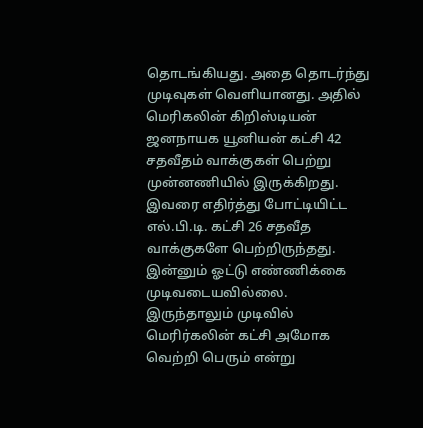தொடங்கியது. அதை தொடர்ந்து முடிவுகள் வெளியானது. அதில் மெரிகலின் கிறிஸ்டியன் ஜனநாயக யூனியன் கட்சி 42 சதவீதம் வாக்குகள் பெற்று முன்னணியில் இருக்கிறது.  இவரை எதிர்த்து போட்டியிட்ட எல்.பி.டி. கட்சி 26 சதவீத வாக்குகளே பெற்றிருந்தது. இன்னும் ஓட்டு எண்ணிக்கை முடிவடையவில்லை. இருந்தாலும் முடிவில் மெரிர்கலின் கட்சி அமோக வெற்றி பெரும் என்று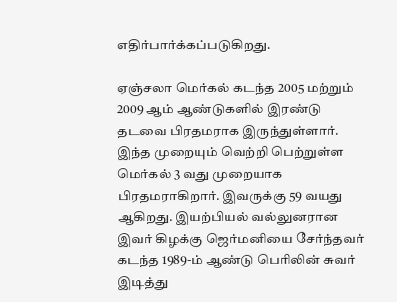எதிர்பார்க்கப்படுகிறது.

ஏஞ்சலா மெர்கல் கடந்த 2005 மற்றும் 2009 ஆம் ஆண்டுகளில் இரண்டு தடவை பிரதமராக இருந்துள்ளார். இந்த முறையும் வெற்றி பெற்றுள்ள மெர்கல் 3 வது முறையாக பிரதமராகிறார். இவருக்கு 59 வயது ஆகிறது. இயற்பியல் வல்லுனரான இவர் கிழக்கு ஜெர்மனியை சேர்ந்தவர் கடந்த 1989-ம் ஆண்டு பெரிலின் சுவர் இடித்து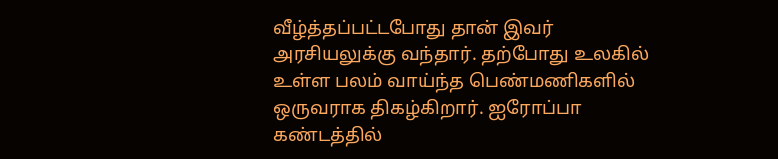வீழ்த்தப்பட்டபோது தான் இவர் அரசியலுக்கு வந்தார். தற்போது உலகில் உள்ள பலம் வாய்ந்த பெண்மணிகளில் ஒருவராக திகழ்கிறார். ஐரோப்பா கண்டத்தில்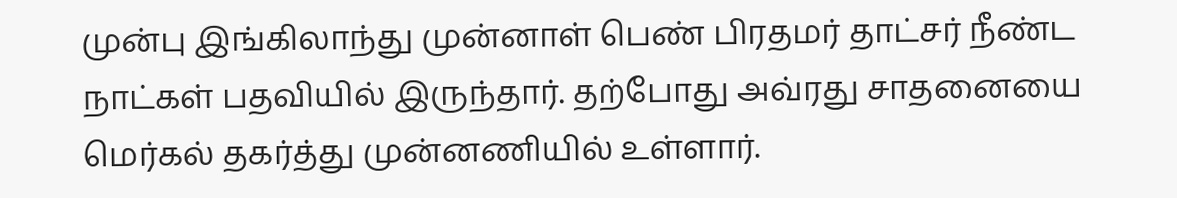முன்பு இங்கிலாந்து முன்னாள் பெண் பிரதமர் தாட்சர் நீண்ட நாட்கள் பதவியில் இருந்தார். தற்போது அவ்ரது சாதனையை மெர்கல் தகர்த்து முன்னணியில் உள்ளார்.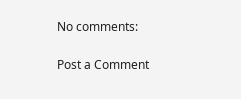No comments:

Post a Comment